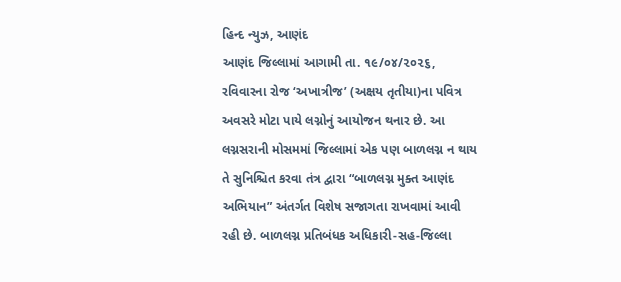હિન્દ ન્યુઝ, આણંદ
આણંદ જિલ્લામાં આગામી તા. ૧૯/૦૪/૨૦૨૬, રવિવારના રોજ ‘અખાત્રીજ’ (અક્ષય તૃતીયા)ના પવિત્ર અવસરે મોટા પાયે લગ્નોનું આયોજન થનાર છે. આ લગ્નસરાની મોસમમાં જિલ્લામાં એક પણ બાળલગ્ન ન થાય તે સુનિશ્ચિત કરવા તંત્ર દ્વારા “બાળલગ્ન મુક્ત આણંદ અભિયાન” અંતર્ગત વિશેષ સજાગતા રાખવામાં આવી રહી છે. બાળલગ્ન પ્રતિબંધક અધિકારી-સહ-જિલ્લા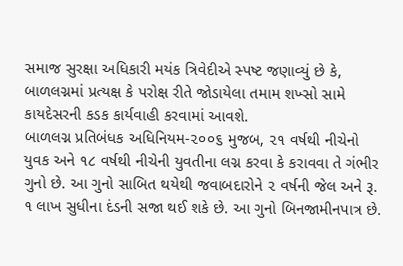સમાજ સુરક્ષા અધિકારી મયંક ત્રિવેદીએ સ્પષ્ટ જણાવ્યું છે કે, બાળલગ્નમાં પ્રત્યક્ષ કે પરોક્ષ રીતે જોડાયેલા તમામ શખ્સો સામે કાયદેસરની કડક કાર્યવાહી કરવામાં આવશે.
બાળલગ્ન પ્રતિબંધક અધિનિયમ-૨૦૦૬ મુજબ, ૨૧ વર્ષથી નીચેનો યુવક અને ૧૮ વર્ષથી નીચેની યુવતીના લગ્ન કરવા કે કરાવવા તે ગંભીર ગુનો છે. આ ગુનો સાબિત થયેથી જવાબદારોને ૨ વર્ષની જેલ અને રૂ. ૧ લાખ સુધીના દંડની સજા થઈ શકે છે. આ ગુનો બિનજામીનપાત્ર છે.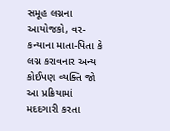સમૂહ લગ્નના આયોજકો, વર-કન્યાના માતા-પિતા કે લગ્ન કરાવનાર અન્ય કોઈપણ વ્યક્તિ જો આ પ્રક્રિયામાં મદદગારી કરતા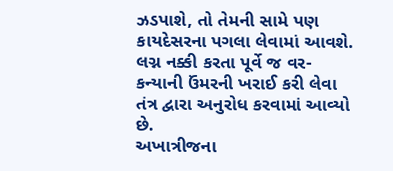ઝડપાશે, તો તેમની સામે પણ કાયદેસરના પગલા લેવામાં આવશે. લગ્ન નક્કી કરતા પૂર્વે જ વર-કન્યાની ઉંમરની ખરાઈ કરી લેવા તંત્ર દ્વારા અનુરોધ કરવામાં આવ્યો છે.
અખાત્રીજના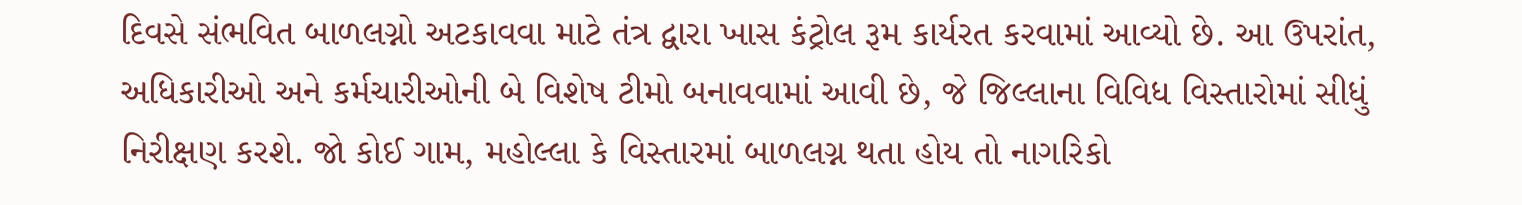દિવસે સંભવિત બાળલગ્નો અટકાવવા માટે તંત્ર દ્વારા ખાસ કંટ્રોલ રૂમ કાર્યરત કરવામાં આવ્યો છે. આ ઉપરાંત, અધિકારીઓ અને કર્મચારીઓની બે વિશેષ ટીમો બનાવવામાં આવી છે, જે જિલ્લાના વિવિધ વિસ્તારોમાં સીધું નિરીક્ષણ કરશે. જો કોઈ ગામ, મહોલ્લા કે વિસ્તારમાં બાળલગ્ન થતા હોય તો નાગરિકો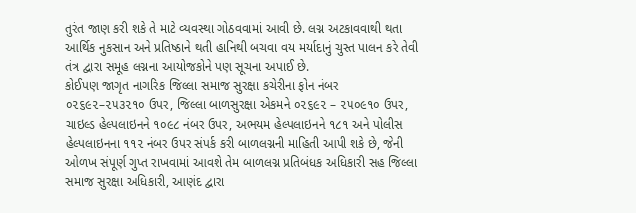તુરંત જાણ કરી શકે તે માટે વ્યવસ્થા ગોઠવવામાં આવી છે. લગ્ન અટકાવવાથી થતા આર્થિક નુકસાન અને પ્રતિષ્ઠાને થતી હાનિથી બચવા વય મર્યાદાનું ચુસ્ત પાલન કરે તેવી તંત્ર દ્વારા સમૂહ લગ્નના આયોજકોને પણ સૂચના અપાઈ છે.
કોઈપણ જાગૃત નાગરિક જિલ્લા સમાજ સુરક્ષા કચેરીના ફોન નંબર ૦૨૬૯૨–૨૫૩૨૧૦ ઉપર, જિલ્લા બાળસુરક્ષા એકમને ૦૨૬૯૨ – ૨૫૦૯૧૦ ઉપર, ચાઇલ્ડ હેલ્પલાઇનને ૧૦૯૮ નંબર ઉપર, અભયમ હેલ્પલાઇનને ૧૮૧ અને પોલીસ હેલ્પલાઇનના ૧૧૨ નંબર ઉપર સંપર્ક કરી બાળલગ્નની માહિતી આપી શકે છે, જેની ઓળખ સંપૂર્ણ ગુપ્ત રાખવામાં આવશે તેમ બાળલગ્ન પ્રતિબંધક અધિકારી સહ જિલ્લા સમાજ સુરક્ષા અધિકારી, આણંદ દ્વારા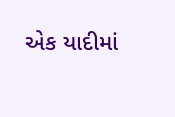એક યાદીમાં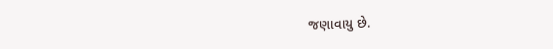જણાવાયુ છે.